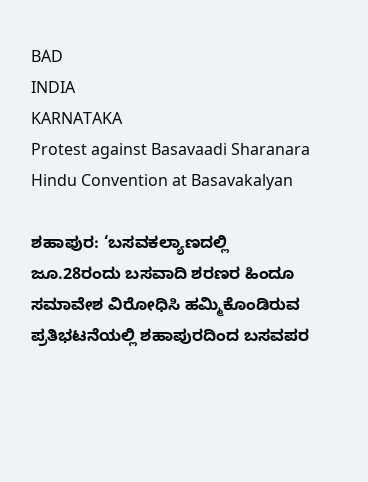BAD
INDIA
KARNATAKA
Protest against Basavaadi Sharanara Hindu Convention at Basavakalyan

ಶಹಾಪುರ: ‘ಬಸವಕಲ್ಯಾಣದಲ್ಲಿ ಜೂ.28ರಂದು ಬಸವಾದಿ ಶರಣರ ಹಿಂದೂ ಸಮಾವೇಶ ವಿರೋಧಿಸಿ ಹಮ್ಮಿಕೊಂಡಿರುವ ಪ್ರತಿಭಟನೆಯಲ್ಲಿ ಶಹಾಪುರದಿಂದ ಬಸವಪರ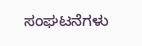ಸಂಘಟನೆಗಳು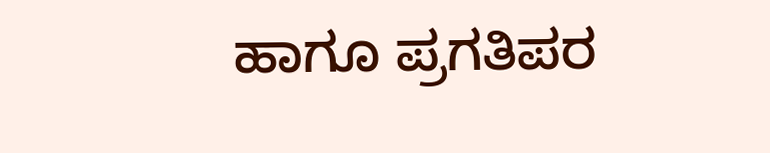ಹಾಗೂ ಪ್ರಗತಿಪರ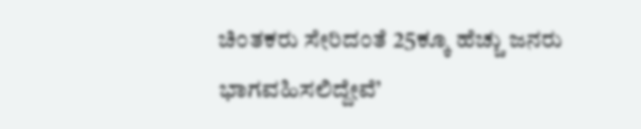ಚಿಂತಕರು ಸೇರಿದಂತೆ 25ಕ್ಕೂ ಹೆಚ್ಚು ಜನರು ಭಾಗವಹಿಸಲಿದ್ದೇವೆ’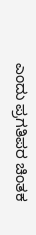ಎಂದು ಪ್ರಗತಿಪರ ಚಿಂತಕ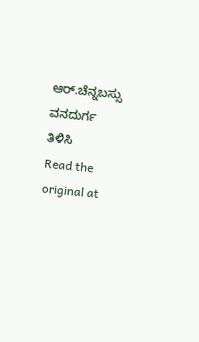ಆರ್.ಚೆನ್ನಬಸ್ಸು ವನದುರ್ಗ ತಿಳಿಸಿ
Read the original at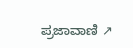ಪ್ರಜಾವಾಣಿ ↗